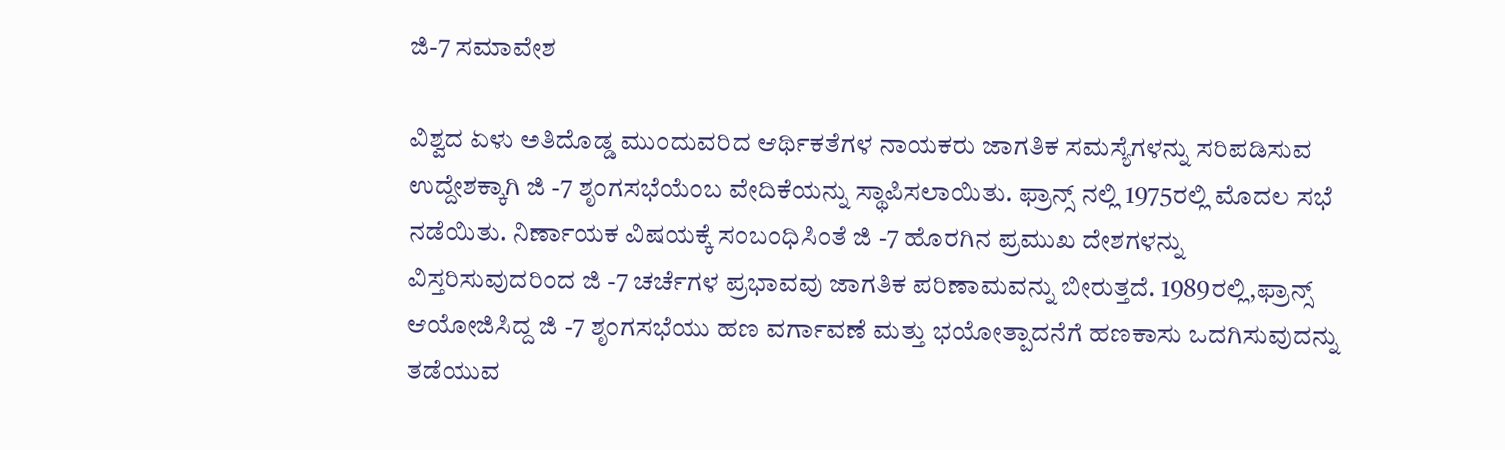ಜಿ-7 ಸಮಾವೇಶ

ವಿಶ್ವದ ಏಳು ಅತಿದೊಡ್ಡ ಮುಂದುವರಿದ ಆರ್ಥಿಕತೆಗಳ ನಾಯಕರು ಜಾಗತಿಕ ಸಮಸ್ಯೆಗಳನ್ನು ಸರಿಪಡಿಸುವ ಉದ್ದೇಶಕ್ಕಾಗಿ ಜಿ -7 ಶೃಂಗಸಭೆಯೆಂಬ ವೇದಿಕೆಯನ್ನು ಸ್ಥಾಪಿಸಲಾಯಿತು. ಫ್ರಾನ್ಸ್ ನಲ್ಲಿ 1975ರಲ್ಲಿ ಮೊದಲ ಸಭೆ ನಡೆಯಿತು. ನಿರ್ಣಾಯಕ ವಿಷಯಕ್ಕೆ ಸಂಬಂಧಿಸಿಂತೆ ಜಿ -7 ಹೊರಗಿನ ಪ್ರಮುಖ ದೇಶಗಳನ್ನು ವಿಸ್ತರಿಸುವುದರಿಂದ ಜಿ -7 ಚರ್ಚೆಗಳ ಪ್ರಭಾವವು ಜಾಗತಿಕ ಪರಿಣಾಮವನ್ನು ಬೀರುತ್ತದೆ. 1989ರಲ್ಲಿ,ಫ್ರಾನ್ಸ್ ಆಯೋಜಿಸಿದ್ದ ಜಿ -7 ಶೃಂಗಸಭೆಯು ಹಣ ವರ್ಗಾವಣೆ ಮತ್ತು ಭಯೋತ್ಪಾದನೆಗೆ ಹಣಕಾಸು ಒದಗಿಸುವುದನ್ನು ತಡೆಯುವ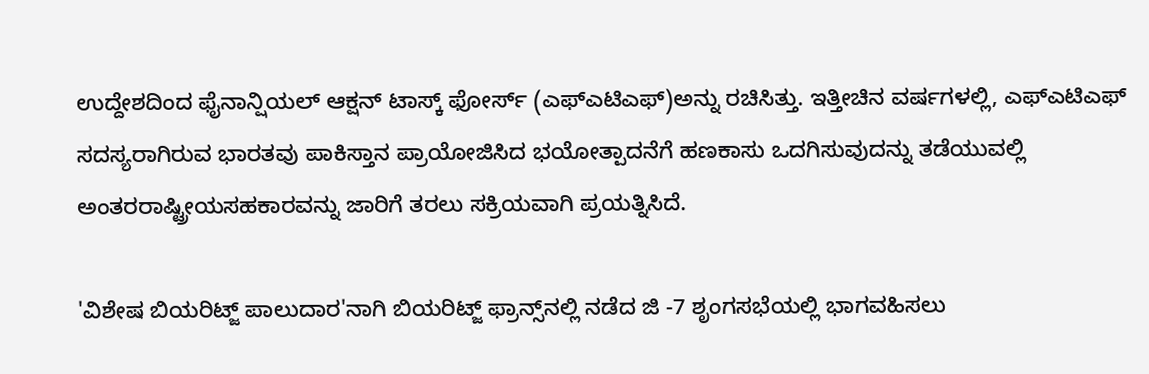ಉದ್ದೇಶದಿಂದ ಫೈನಾನ್ಷಿಯಲ್ ಆಕ್ಷನ್ ಟಾಸ್ಕ್ ಫೋರ್ಸ್ (ಎಫ್‌ಎಟಿಎಫ್)ಅನ್ನು ರಚಿಸಿತ್ತು. ಇತ್ತೀಚಿನ ವರ್ಷಗಳಲ್ಲಿ, ಎಫ್‌ಎಟಿಎಫ್ ಸದಸ್ಯರಾಗಿರುವ ಭಾರತವು ಪಾಕಿಸ್ತಾನ ಪ್ರಾಯೋಜಿಸಿದ ಭಯೋತ್ಪಾದನೆಗೆ ಹಣಕಾಸು ಒದಗಿಸುವುದನ್ನು ತಡೆಯುವಲ್ಲಿ ಅಂತರರಾಷ್ಟ್ರೀಯಸಹಕಾರವನ್ನು ಜಾರಿಗೆ ತರಲು ಸಕ್ರಿಯವಾಗಿ ಪ್ರಯತ್ನಿಸಿದೆ.

'ವಿಶೇಷ ಬಿಯರಿಟ್ಜ್ ಪಾಲುದಾರ'ನಾಗಿ ಬಿಯರಿಟ್ಜ್ ಫ್ರಾನ್ಸ್‌ನಲ್ಲಿ ನಡೆದ ಜಿ -7 ಶೃಂಗಸಭೆಯಲ್ಲಿ ಭಾಗವಹಿಸಲು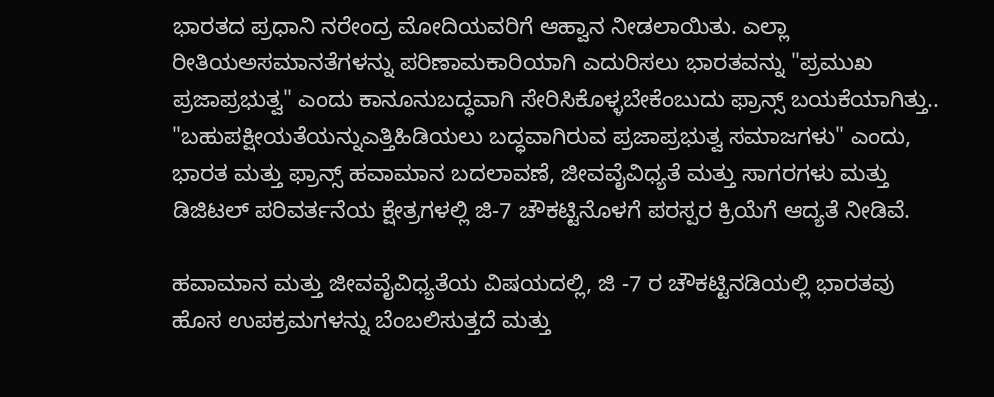ಭಾರತದ ಪ್ರಧಾನಿ ನರೇಂದ್ರ ಮೋದಿಯವರಿಗೆ ಆಹ್ವಾನ ನೀಡಲಾಯಿತು. ಎಲ್ಲಾ ರೀತಿಯಅಸಮಾನತೆಗಳನ್ನು ಪರಿಣಾಮಕಾರಿಯಾಗಿ ಎದುರಿಸಲು ಭಾರತವನ್ನು "ಪ್ರಮುಖ ಪ್ರಜಾಪ್ರಭುತ್ವ" ಎಂದು ಕಾನೂನುಬದ್ಧವಾಗಿ ಸೇರಿಸಿಕೊಳ್ಳಬೇಕೆಂಬುದು ಫ್ರಾನ್ಸ್ ಬಯಕೆಯಾಗಿತ್ತು.. "ಬಹುಪಕ್ಷೀಯತೆಯನ್ನುಎತ್ತಿಹಿಡಿಯಲು ಬದ್ಧವಾಗಿರುವ ಪ್ರಜಾಪ್ರಭುತ್ವ ಸಮಾಜಗಳು" ಎಂದು, ಭಾರತ ಮತ್ತು ಫ್ರಾನ್ಸ್ ಹವಾಮಾನ ಬದಲಾವಣೆ, ಜೀವವೈವಿಧ್ಯತೆ ಮತ್ತು ಸಾಗರಗಳು ಮತ್ತು ಡಿಜಿಟಲ್ ಪರಿವರ್ತನೆಯ ಕ್ಷೇತ್ರಗಳಲ್ಲಿ ಜಿ-7 ಚೌಕಟ್ಟಿನೊಳಗೆ ಪರಸ್ಪರ ಕ್ರಿಯೆಗೆ ಆದ್ಯತೆ ನೀಡಿವೆ.

ಹವಾಮಾನ ಮತ್ತು ಜೀವವೈವಿಧ್ಯತೆಯ ವಿಷಯದಲ್ಲಿ, ಜಿ -7 ರ ಚೌಕಟ್ಟಿನಡಿಯಲ್ಲಿ ಭಾರತವು ಹೊಸ ಉಪಕ್ರಮಗಳನ್ನು ಬೆಂಬಲಿಸುತ್ತದೆ ಮತ್ತು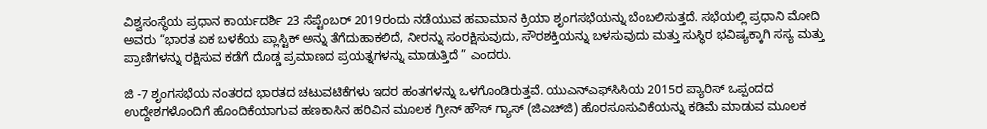ವಿಶ್ವಸಂಸ್ಥೆಯ ಪ್ರಧಾನ ಕಾರ್ಯದರ್ಶಿ 23 ಸೆಪ್ಟೆಂಬರ್ 2019ರಂದು ನಡೆಯುವ ಹವಾಮಾನ ಕ್ರಿಯಾ ಶೃಂಗಸಭೆಯನ್ನು ಬೆಂಬಲಿಸುತ್ತದೆ. ಸಭೆಯಲ್ಲಿ ಪ್ರಧಾನಿ ಮೋದಿ ಅವರು “ಭಾರತ ಏಕ ಬಳಕೆಯ ಪ್ಲಾಸ್ಟಿಕ್ ಅನ್ನು ತೆಗೆದುಹಾಕಲಿದೆ, ನೀರನ್ನು ಸಂರಕ್ಷಿಸುವುದು, ಸೌರಶಕ್ತಿಯನ್ನು ಬಳಸುವುದು ಮತ್ತು ಸುಸ್ಥಿರ ಭವಿಷ್ಯಕ್ಕಾಗಿ ಸಸ್ಯ ಮತ್ತು ಪ್ರಾಣಿಗಳನ್ನು ರಕ್ಷಿಸುವ ಕಡೆಗೆ ದೊಡ್ಡ ಪ್ರಮಾಣದ ಪ್ರಯತ್ನಗಳನ್ನು ಮಾಡುತ್ತಿದೆ ” ಎಂದರು.

ಜಿ -7 ಶೃಂಗಸಭೆಯ ನಂತರದ ಭಾರತದ ಚಟುವಟಿಕೆಗಳು ಇದರ ಹಂತಗಳನ್ನು ಒಳಗೊಂಡಿರುತ್ತವೆ. ಯುಎನ್‌ಎಫ್‌ಸಿಸಿಯ 2015ರ ಪ್ಯಾರಿಸ್ ಒಪ್ಪಂದದ ಉದ್ದೇಶಗಳೊಂದಿಗೆ ಹೊಂದಿಕೆಯಾಗುವ ಹಣಕಾಸಿನ ಹರಿವಿನ ಮೂಲಕ ಗ್ರೀನ್ ಹೌಸ್ ಗ್ಯಾಸ್ (ಜಿಎಚ್‌ಜಿ) ಹೊರಸೂಸುವಿಕೆಯನ್ನು ಕಡಿಮೆ ಮಾಡುವ ಮೂಲಕ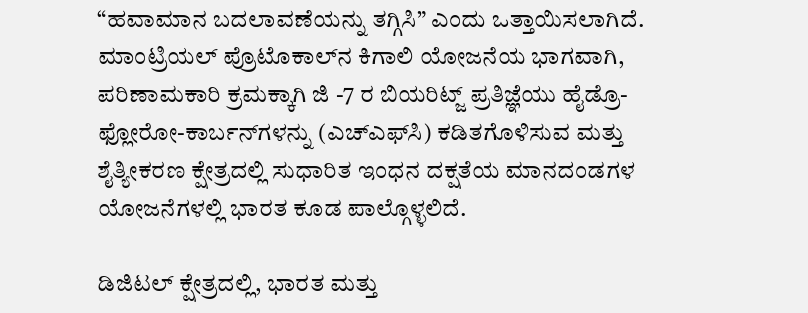“ಹವಾಮಾನ ಬದಲಾವಣೆಯನ್ನು ತಗ್ಗಿಸಿ” ಎಂದು ಒತ್ತಾಯಿಸಲಾಗಿದೆ. ಮಾಂಟ್ರಿಯಲ್ ಪ್ರೊಟೊಕಾಲ್‌ನ ಕಿಗಾಲಿ ಯೋಜನೆಯ ಭಾಗವಾಗಿ, ಪರಿಣಾಮಕಾರಿ ಕ್ರಮಕ್ಕಾಗಿ ಜಿ -7 ರ ಬಿಯರಿಟ್ಜ್ ಪ್ರತಿಜ್ಞೆಯು ಹೈಡ್ರೊ-ಫ್ಲೋರೋ-ಕಾರ್ಬನ್‌ಗಳನ್ನು (ಎಚ್‌ಎಫ್‌ಸಿ) ಕಡಿತಗೊಳಿಸುವ ಮತ್ತು ಶೈತ್ಯೀಕರಣ ಕ್ಷೇತ್ರದಲ್ಲಿ ಸುಧಾರಿತ ಇಂಧನ ದಕ್ಷತೆಯ ಮಾನದಂಡಗಳ ಯೋಜನೆಗಳಲ್ಲಿ ಭಾರತ ಕೂಡ ಪಾಲ್ಗೊಳ್ಳಲಿದೆ.

ಡಿಜಿಟಲ್ ಕ್ಷೇತ್ರದಲ್ಲಿ, ಭಾರತ ಮತ್ತು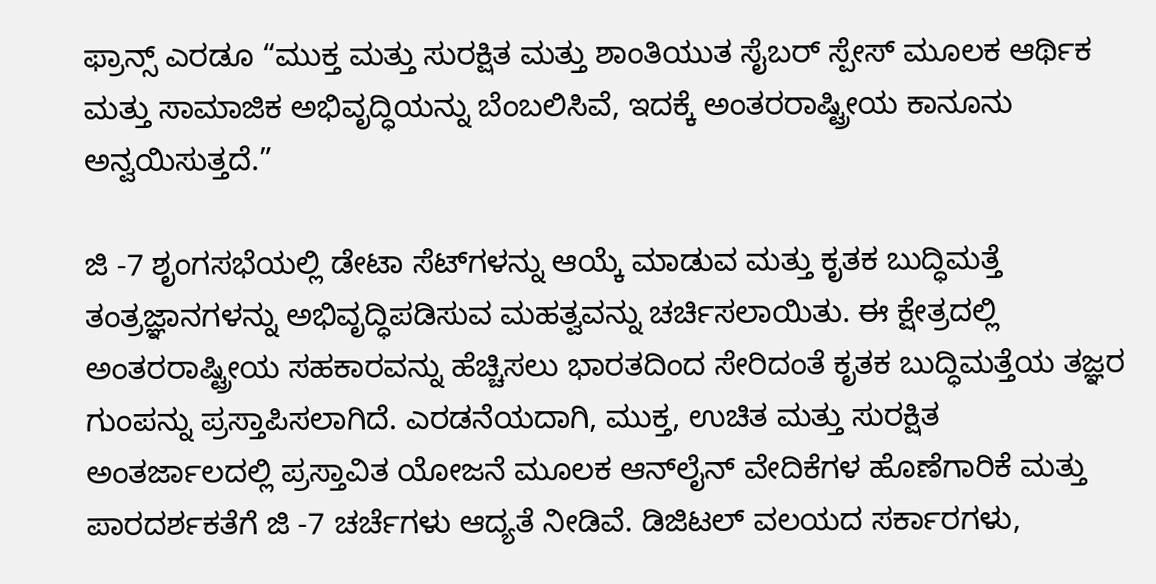ಫ್ರಾನ್ಸ್ ಎರಡೂ “ಮುಕ್ತ ಮತ್ತು ಸುರಕ್ಷಿತ ಮತ್ತು ಶಾಂತಿಯುತ ಸೈಬರ್‌ ಸ್ಪೇಸ್ ಮೂಲಕ ಆರ್ಥಿಕ ಮತ್ತು ಸಾಮಾಜಿಕ ಅಭಿವೃದ್ಧಿಯನ್ನು ಬೆಂಬಲಿಸಿವೆ, ಇದಕ್ಕೆ ಅಂತರರಾಷ್ಟ್ರೀಯ ಕಾನೂನು ಅನ್ವಯಿಸುತ್ತದೆ.”

ಜಿ -7 ಶೃಂಗಸಭೆಯಲ್ಲಿ ಡೇಟಾ ಸೆಟ್‌ಗಳನ್ನು ಆಯ್ಕೆ ಮಾಡುವ ಮತ್ತು ಕೃತಕ ಬುದ್ಧಿಮತ್ತೆ ತಂತ್ರಜ್ಞಾನಗಳನ್ನು ಅಭಿವೃದ್ಧಿಪಡಿಸುವ ಮಹತ್ವವನ್ನು ಚರ್ಚಿಸಲಾಯಿತು. ಈ ಕ್ಷೇತ್ರದಲ್ಲಿ ಅಂತರರಾಷ್ಟ್ರೀಯ ಸಹಕಾರವನ್ನು ಹೆಚ್ಚಿಸಲು ಭಾರತದಿಂದ ಸೇರಿದಂತೆ ಕೃತಕ ಬುದ್ಧಿಮತ್ತೆಯ ತಜ್ಞರ ಗುಂಪನ್ನು ಪ್ರಸ್ತಾಪಿಸಲಾಗಿದೆ. ಎರಡನೆಯದಾಗಿ, ಮುಕ್ತ, ಉಚಿತ ಮತ್ತು ಸುರಕ್ಷಿತ ಅಂತರ್ಜಾಲದಲ್ಲಿ ಪ್ರಸ್ತಾವಿತ ಯೋಜನೆ ಮೂಲಕ ಆನ್‌ಲೈನ್ ವೇದಿಕೆಗಳ ಹೊಣೆಗಾರಿಕೆ ಮತ್ತು ಪಾರದರ್ಶಕತೆಗೆ ಜಿ -7 ಚರ್ಚೆಗಳು ಆದ್ಯತೆ ನೀಡಿವೆ. ಡಿಜಿಟಲ್ ವಲಯದ ಸರ್ಕಾರಗಳು,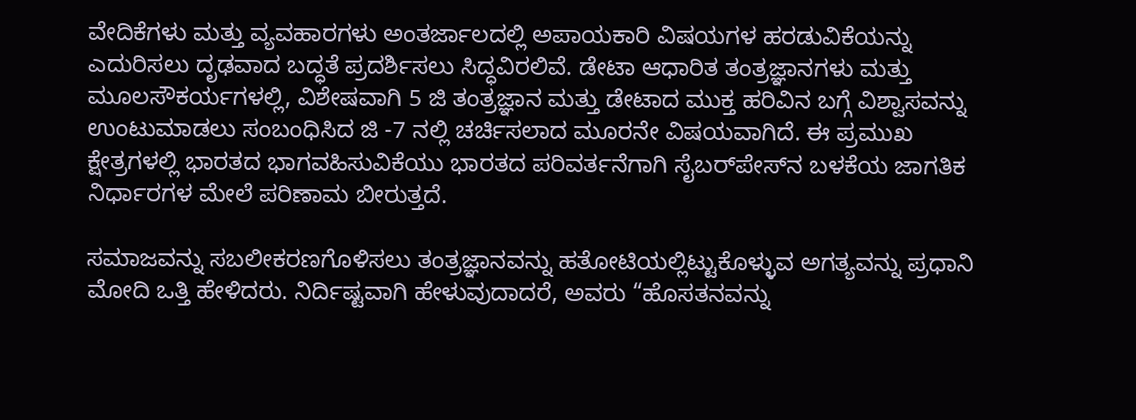ವೇದಿಕೆಗಳು ಮತ್ತು ವ್ಯವಹಾರಗಳು ಅಂತರ್ಜಾಲದಲ್ಲಿ ಅಪಾಯಕಾರಿ ವಿಷಯಗಳ ಹರಡುವಿಕೆಯನ್ನು ಎದುರಿಸಲು ದೃಢವಾದ ಬದ್ಧತೆ ಪ್ರದರ್ಶಿಸಲು ಸಿದ್ಧವಿರಲಿವೆ. ಡೇಟಾ ಆಧಾರಿತ ತಂತ್ರಜ್ಞಾನಗಳು ಮತ್ತು ಮೂಲಸೌಕರ್ಯಗಳಲ್ಲಿ, ವಿಶೇಷವಾಗಿ 5 ಜಿ ತಂತ್ರಜ್ಞಾನ ಮತ್ತು ಡೇಟಾದ ಮುಕ್ತ ಹರಿವಿನ ಬಗ್ಗೆ ವಿಶ್ವಾಸವನ್ನು ಉಂಟುಮಾಡಲು ಸಂಬಂಧಿಸಿದ ಜಿ -7 ನಲ್ಲಿ ಚರ್ಚಿಸಲಾದ ಮೂರನೇ ವಿಷಯವಾಗಿದೆ. ಈ ಪ್ರಮುಖ ಕ್ಷೇತ್ರಗಳಲ್ಲಿ ಭಾರತದ ಭಾಗವಹಿಸುವಿಕೆಯು ಭಾರತದ ಪರಿವರ್ತನೆಗಾಗಿ ಸೈಬರ್‌ಪೇಸ್‌ನ ಬಳಕೆಯ ಜಾಗತಿಕ ನಿರ್ಧಾರಗಳ ಮೇಲೆ ಪರಿಣಾಮ ಬೀರುತ್ತದೆ.

ಸಮಾಜವನ್ನು ಸಬಲೀಕರಣಗೊಳಿಸಲು ತಂತ್ರಜ್ಞಾನವನ್ನು ಹತೋಟಿಯಲ್ಲಿಟ್ಟುಕೊಳ್ಳುವ ಅಗತ್ಯವನ್ನು ಪ್ರಧಾನಿ ಮೋದಿ ಒತ್ತಿ ಹೇಳಿದರು. ನಿರ್ದಿಷ್ಟವಾಗಿ ಹೇಳುವುದಾದರೆ, ಅವರು “ಹೊಸತನವನ್ನು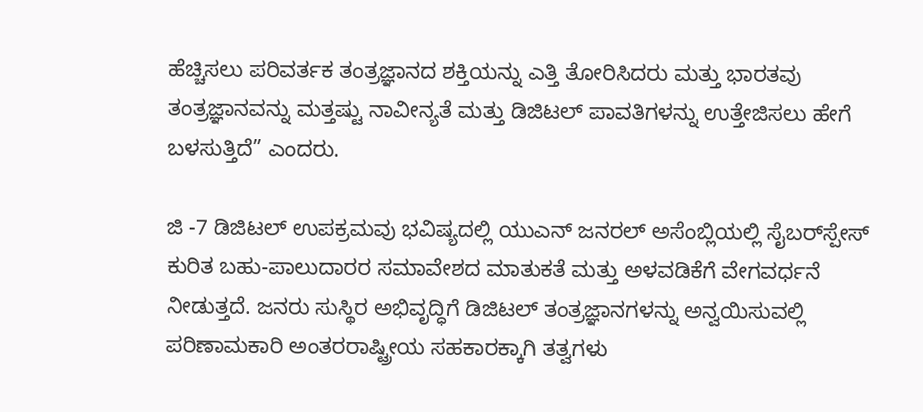ಹೆಚ್ಚಿಸಲು ಪರಿವರ್ತಕ ತಂತ್ರಜ್ಞಾನದ ಶಕ್ತಿಯನ್ನು ಎತ್ತಿ ತೋರಿಸಿದರು ಮತ್ತು ಭಾರತವು ತಂತ್ರಜ್ಞಾನವನ್ನು ಮತ್ತಷ್ಟು ನಾವೀನ್ಯತೆ ಮತ್ತು ಡಿಜಿಟಲ್ ಪಾವತಿಗಳನ್ನು ಉತ್ತೇಜಿಸಲು ಹೇಗೆ ಬಳಸುತ್ತಿದೆ” ಎಂದರು.

ಜಿ -7 ಡಿಜಿಟಲ್ ಉಪಕ್ರಮವು ಭವಿಷ್ಯದಲ್ಲಿ ಯುಎನ್ ಜನರಲ್ ಅಸೆಂಬ್ಲಿಯಲ್ಲಿ ಸೈಬರ್‌ಸ್ಪೇಸ್ ಕುರಿತ ಬಹು-ಪಾಲುದಾರರ ಸಮಾವೇಶದ ಮಾತುಕತೆ ಮತ್ತು ಅಳವಡಿಕೆಗೆ ವೇಗವರ್ಧನೆ ನೀಡುತ್ತದೆ. ಜನರು ಸುಸ್ಥಿರ ಅಭಿವೃದ್ಧಿಗೆ ಡಿಜಿಟಲ್ ತಂತ್ರಜ್ಞಾನಗಳನ್ನು ಅನ್ವಯಿಸುವಲ್ಲಿ ಪರಿಣಾಮಕಾರಿ ಅಂತರರಾಷ್ಟ್ರೀಯ ಸಹಕಾರಕ್ಕಾಗಿ ತತ್ವಗಳು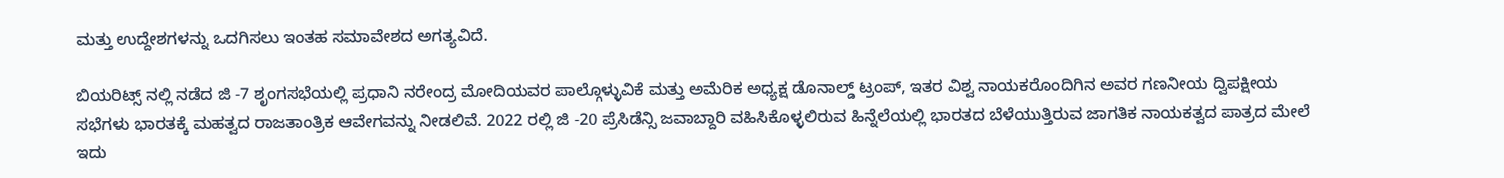ಮತ್ತು ಉದ್ದೇಶಗಳನ್ನು ಒದಗಿಸಲು ಇಂತಹ ಸಮಾವೇಶದ ಅಗತ್ಯವಿದೆ.

ಬಿಯರಿಟ್ಸ್ ನಲ್ಲಿ ನಡೆದ ಜಿ -7 ಶೃಂಗಸಭೆಯಲ್ಲಿ ಪ್ರಧಾನಿ ನರೇಂದ್ರ ಮೋದಿಯವರ ಪಾಲ್ಗೊಳ್ಳುವಿಕೆ ಮತ್ತು ಅಮೆರಿಕ ಅಧ್ಯಕ್ಷ ಡೊನಾಲ್ಡ್ ಟ್ರಂಪ್, ಇತರ ವಿಶ್ವ ನಾಯಕರೊಂದಿಗಿನ ಅವರ ಗಣನೀಯ ದ್ವಿಪಕ್ಷೀಯ ಸಭೆಗಳು ಭಾರತಕ್ಕೆ ಮಹತ್ವದ ರಾಜತಾಂತ್ರಿಕ ಆವೇಗವನ್ನು ನೀಡಲಿವೆ. 2022 ರಲ್ಲಿ ಜಿ -20 ಪ್ರೆಸಿಡೆನ್ಸಿ ಜವಾಬ್ದಾರಿ ವಹಿಸಿಕೊಳ‍್ಳಲಿರುವ ಹಿನ್ನೆಲೆಯಲ್ಲಿ ಭಾರತದ ಬೆಳೆಯುತ್ತಿರುವ ಜಾಗತಿಕ ನಾಯಕತ್ವದ ಪಾತ್ರದ ಮೇಲೆ ಇದು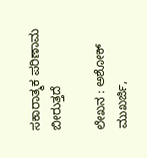ಸಕಾರಾತ್ಮಕ ಪರಿಣಾಮ ಬೀರುತ್ತದೆ

ಲೇಖನ : ಅಶೋಕ್ ಮುಖರ್ಜಿ,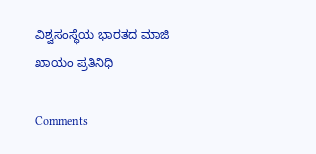ವಿಶ್ವಸಂಸ್ಥೆಯ ಭಾರತದ ಮಾಜಿ ಖಾಯಂ ಪ್ರತಿನಿಧಿ

Comments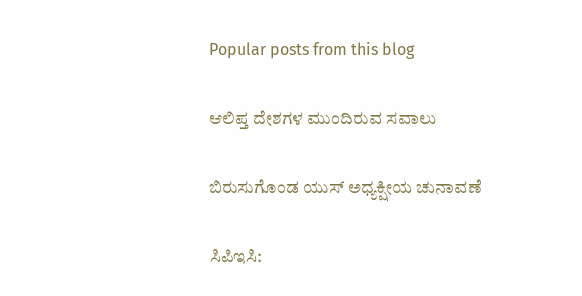Popular posts from this blog

ಆಲಿಪ್ತ ದೇಶಗಳ ಮುಂದಿರುವ ಸವಾಲು

ಬಿರುಸುಗೊಂಡ ಯುಸ್ ಅಧ್ಯಕ್ಷೀಯ ಚುನಾವಣೆ

ಸಿಪಿಇಸಿ: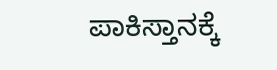ಪಾಕಿಸ್ತಾನಕ್ಕೆ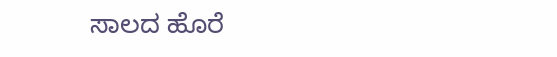ಸಾಲದ ಹೊರೆ